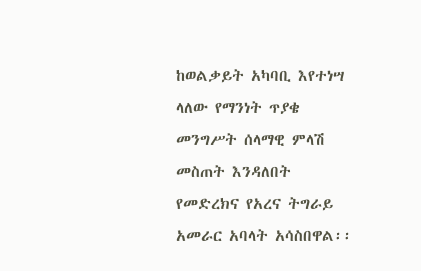ከወልቃይት አካባቢ እየተነሣ ላለው የማንነት ጥያቄ መንግሥት ሰላማዊ ምላሽ መስጠት እንዳለበት የመድረክና የአረና ትግራይ አመራር አባላት አሳስበዋል፡፡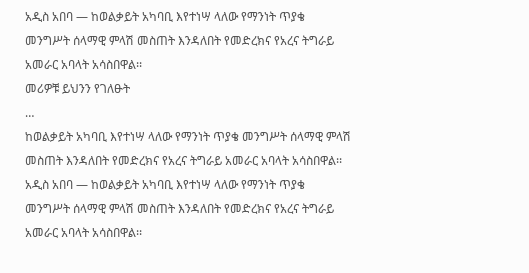አዲስ አበባ — ከወልቃይት አካባቢ እየተነሣ ላለው የማንነት ጥያቄ መንግሥት ሰላማዊ ምላሽ መስጠት እንዳለበት የመድረክና የአረና ትግራይ አመራር አባላት አሳስበዋል፡፡
መሪዎቹ ይህንን የገለፁት
…
ከወልቃይት አካባቢ እየተነሣ ላለው የማንነት ጥያቄ መንግሥት ሰላማዊ ምላሽ መስጠት እንዳለበት የመድረክና የአረና ትግራይ አመራር አባላት አሳስበዋል፡፡
አዲስ አበባ — ከወልቃይት አካባቢ እየተነሣ ላለው የማንነት ጥያቄ መንግሥት ሰላማዊ ምላሽ መስጠት እንዳለበት የመድረክና የአረና ትግራይ አመራር አባላት አሳስበዋል፡፡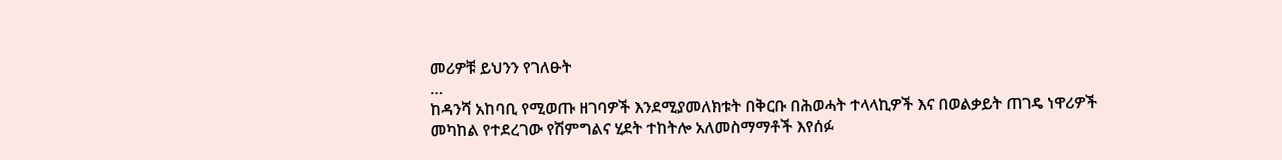መሪዎቹ ይህንን የገለፁት
…
ከዳንሻ አከባቢ የሚወጡ ዘገባዎች እንደሚያመለክቱት በቅርቡ በሕወሓት ተላላኪዎች እና በወልቃይት ጠገዴ ነዋሪዎች መካከል የተደረገው የሽምግልና ሂደት ተከትሎ አለመስማማቶች እየሰፉ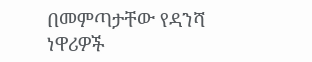በመምጣታቸው የዳንሻ ነዋሪዎች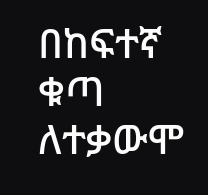በከፍተኛ ቁጣ ለተቃውሞ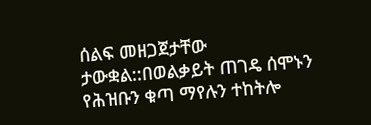ሰልፍ መዘጋጀታቸው ታውቋል::በወልቃይት ጠገዴ ሰሞኑን የሕዝቡን ቁጣ ማየሉን ተከትሎ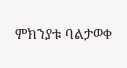ምክንያቱ ባልታወቀ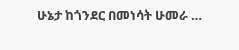ሁኔታ ከጎንደር በመነሳት ሁመራ …